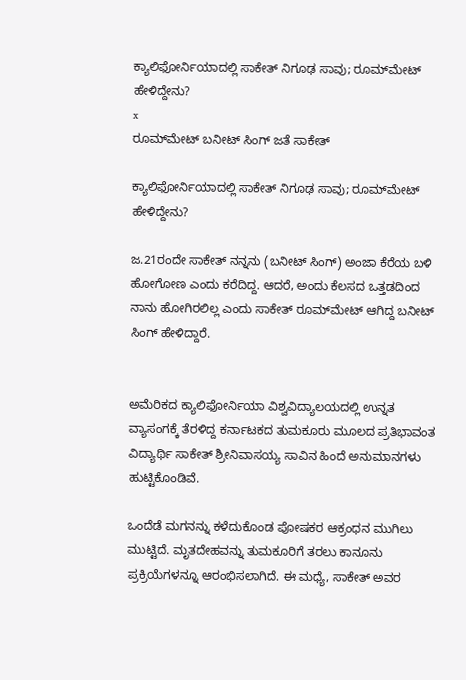ಕ್ಯಾಲಿಫೋರ್ನಿಯಾದಲ್ಲಿ ಸಾಕೇತ್ ನಿಗೂಢ ಸಾವು; ರೂಮ್‌ಮೇಟ್‌ ಹೇಳಿದ್ದೇನು?
x
ರೂಮ್‌ಮೇಟ್‌ ಬನೀಟ್‌ ಸಿಂಗ್‌ ಜತೆ ಸಾಕೇತ್‌

ಕ್ಯಾಲಿಫೋರ್ನಿಯಾದಲ್ಲಿ ಸಾಕೇತ್ ನಿಗೂಢ ಸಾವು; ರೂಮ್‌ಮೇಟ್‌ ಹೇಳಿದ್ದೇನು?

ಜ.21ರಂದೇ ಸಾಕೇತ್ ನನ್ನನು (ಬನೀಟ್ ಸಿಂಗ್) ಅಂಜಾ ಕೆರೆಯ ಬಳಿ ಹೋಗೋಣ ಎಂದು ಕರೆದಿದ್ದ. ಆದರೆ, ಅಂದು ಕೆಲಸದ ಒತ್ತಡದಿಂದ ನಾನು ಹೋಗಿರಲಿಲ್ಲ ಎಂದು ಸಾಕೇತ್‌ ರೂಮ್‌ಮೇಟ್‌ ಆಗಿದ್ದ ಬನೀಟ್‌ ಸಿಂಗ್‌ ಹೇಳಿದ್ದಾರೆ.


ಅಮೆರಿಕದ ಕ್ಯಾಲಿಫೋರ್ನಿಯಾ ವಿಶ್ವವಿದ್ಯಾಲಯದಲ್ಲಿ ಉನ್ನತ ವ್ಯಾಸಂಗಕ್ಕೆ ತೆರಳಿದ್ದ ಕರ್ನಾಟಕದ ತುಮಕೂರು ಮೂಲದ ಪ್ರತಿಭಾವಂತ ವಿದ್ಯಾರ್ಥಿ ಸಾಕೇತ್ ಶ್ರೀನಿವಾಸಯ್ಯ ಸಾವಿನ ಹಿಂದೆ ಅನುಮಾನಗಳು ಹುಟ್ಟಿಕೊಂಡಿವೆ.

ಒಂದೆಡೆ ಮಗನನ್ನು ಕಳೆದುಕೊಂಡ ಪೋಷಕರ ಆಕ್ರಂಧನ ಮುಗಿಲು ಮುಟ್ಟಿದೆ. ಮೃತದೇಹವನ್ನು ತುಮಕೂರಿಗೆ ತರಲು ಕಾನೂನು ಪ್ರಕ್ರಿಯೆಗಳನ್ನೂ ಆರಂಭಿಸಲಾಗಿದೆ. ಈ ಮಧ್ಯೆ, ಸಾಕೇತ್ ಅವರ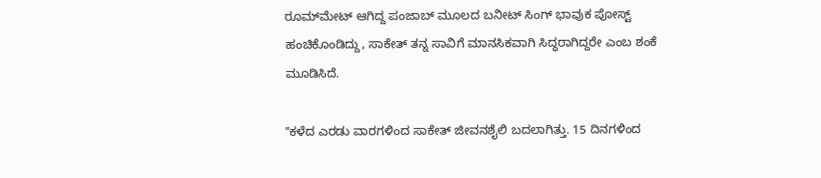ರೂಮ್‌ಮೇಟ್‌ ಆಗಿದ್ದ ಪಂಜಾಬ್‌ ಮೂಲದ ಬನೀಟ್‌ ಸಿಂಗ್ ಭಾವುಕ ಪೋಸ್ಟ್‌ ಹಂಚಿಕೊಂಡಿದ್ದು, ಸಾಕೇತ್ ತನ್ನ ಸಾವಿಗೆ ಮಾನಸಿಕವಾಗಿ ಸಿದ್ಧರಾಗಿದ್ದರೇ ಎಂಬ ಶಂಕೆ ಮೂಡಿಸಿದೆ.

ʼʼಕಳೆದ ಎರಡು ವಾರಗಳಿಂದ ಸಾಕೇತ್ ಜೀವನಶೈಲಿ ಬದಲಾಗಿತ್ತು. 15 ದಿನಗಳಿಂದ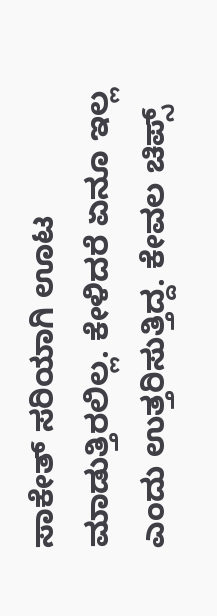ಸಾಕೇತ್ ಸರಿಯಾಗಿ ಊಟ ಮಾಡುತ್ತಿರಲಿಲ್ಲ. ಕೇಳಿದರೆ ಏನೂ ಇಲ್ಲ ಎಂದು ಉತ್ತರಿಸುತ್ತಿದ್ದ. ಕೇವಲ ಚಿಪ್ಸ್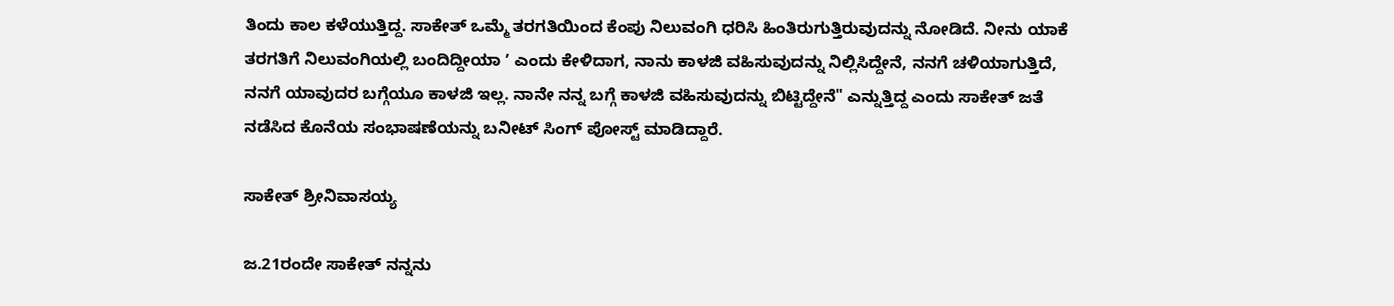ತಿಂದು ಕಾಲ ಕಳೆಯುತ್ತಿದ್ದ. ಸಾಕೇತ್ ಒಮ್ಮೆ ತರಗತಿಯಿಂದ ಕೆಂಪು ನಿಲುವಂಗಿ ಧರಿಸಿ ಹಿಂತಿರುಗುತ್ತಿರುವುದನ್ನು ನೋಡಿದೆ. ನೀನು ಯಾಕೆ ತರಗತಿಗೆ ನಿಲುವಂಗಿಯಲ್ಲಿ ಬಂದಿದ್ದೀಯಾ ʼ ಎಂದು ಕೇಳಿದಾಗ, ನಾನು ಕಾಳಜಿ ವಹಿಸುವುದನ್ನು ನಿಲ್ಲಿಸಿದ್ದೇನೆ, ನನಗೆ ಚಳಿಯಾಗುತ್ತಿದೆ, ನನಗೆ ಯಾವುದರ ಬಗ್ಗೆಯೂ ಕಾಳಜಿ ಇಲ್ಲ. ನಾನೇ ನನ್ನ ಬಗ್ಗೆ ಕಾಳಜಿ ವಹಿಸುವುದನ್ನು ಬಿಟ್ಟಿದ್ದೇನೆ" ಎನ್ನುತ್ತಿದ್ದ ಎಂದು ಸಾಕೇತ್‌ ಜತೆ ನಡೆಸಿದ ಕೊನೆಯ ಸಂಭಾಷಣೆಯನ್ನು ಬನೀಟ್‌ ಸಿಂಗ್‌ ಪೋಸ್ಟ್‌ ಮಾಡಿದ್ದಾರೆ.

ಸಾಕೇತ್‌ ಶ್ರೀನಿವಾಸಯ್ಯ

ಜ.21ರಂದೇ ಸಾಕೇತ್ ನನ್ನನು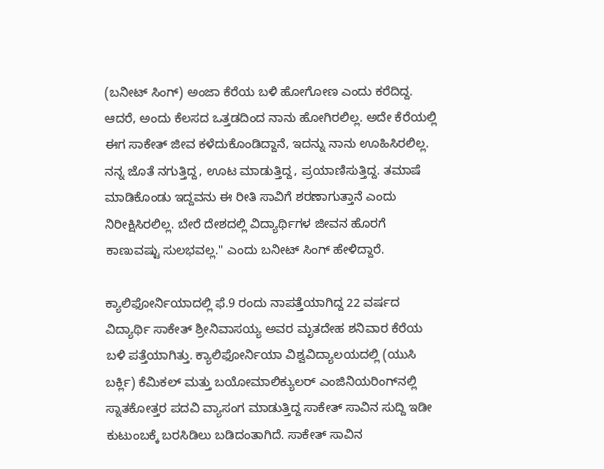(ಬನೀಟ್ ಸಿಂಗ್) ಅಂಜಾ ಕೆರೆಯ ಬಳಿ ಹೋಗೋಣ ಎಂದು ಕರೆದಿದ್ದ. ಆದರೆ, ಅಂದು ಕೆಲಸದ ಒತ್ತಡದಿಂದ ನಾನು ಹೋಗಿರಲಿಲ್ಲ. ಅದೇ ಕೆರೆಯಲ್ಲಿ ಈಗ ಸಾಕೇತ್‌ ಜೀವ ಕಳೆದುಕೊಂಡಿದ್ದಾನೆ, ಇದನ್ನು ನಾನು ಊಹಿಸಿರಲಿಲ್ಲ. ನನ್ನ ಜೊತೆ ನಗುತ್ತಿದ್ದ, ಊಟ ಮಾಡುತ್ತಿದ್ದ, ಪ್ರಯಾಣಿಸುತ್ತಿದ್ದ. ತಮಾಷೆ ಮಾಡಿಕೊಂಡು ಇದ್ದವನು ಈ ರೀತಿ ಸಾವಿಗೆ ಶರಣಾಗುತ್ತಾನೆ ಎಂದು ನಿರೀಕ್ಷಿಸಿರಲಿಲ್ಲ. ಬೇರೆ ದೇಶದಲ್ಲಿ ವಿದ್ಯಾರ್ಥಿಗಳ ಜೀವನ ಹೊರಗೆ ಕಾಣುವಷ್ಟು ಸುಲಭವಲ್ಲ." ಎಂದು ಬನೀಟ್ ಸಿಂಗ್ ಹೇಳಿದ್ದಾರೆ.

ಕ್ಯಾಲಿಫೋರ್ನಿಯಾದಲ್ಲಿ ಫೆ.9 ರಂದು ನಾಪತ್ತೆಯಾಗಿದ್ದ 22 ವರ್ಷದ ವಿದ್ಯಾರ್ಥಿ ಸಾಕೇತ್ ಶ್ರೀನಿವಾಸಯ್ಯ ಅವರ ಮೃತದೇಹ ಶನಿವಾರ ಕೆರೆಯ ಬಳಿ ಪತ್ತೆಯಾಗಿತ್ತು. ಕ್ಯಾಲಿಫೋರ್ನಿಯಾ ವಿಶ್ವವಿದ್ಯಾಲಯದಲ್ಲಿ (ಯುಸಿ ಬರ್ಕ್ಲಿ) ಕೆಮಿಕಲ್ ಮತ್ತು ಬಯೋಮಾಲಿಕ್ಯುಲರ್ ಎಂಜಿನಿಯರಿಂಗ್‌ನಲ್ಲಿ ಸ್ನಾತಕೋತ್ತರ ಪದವಿ ವ್ಯಾಸಂಗ ಮಾಡುತ್ತಿದ್ದ ಸಾಕೇತ್‌ ಸಾವಿನ ಸುದ್ದಿ ಇಡೀ ಕುಟುಂಬಕ್ಕೆ ಬರಸಿಡಿಲು ಬಡಿದಂತಾಗಿದೆ. ಸಾಕೇತ್‌ ಸಾವಿನ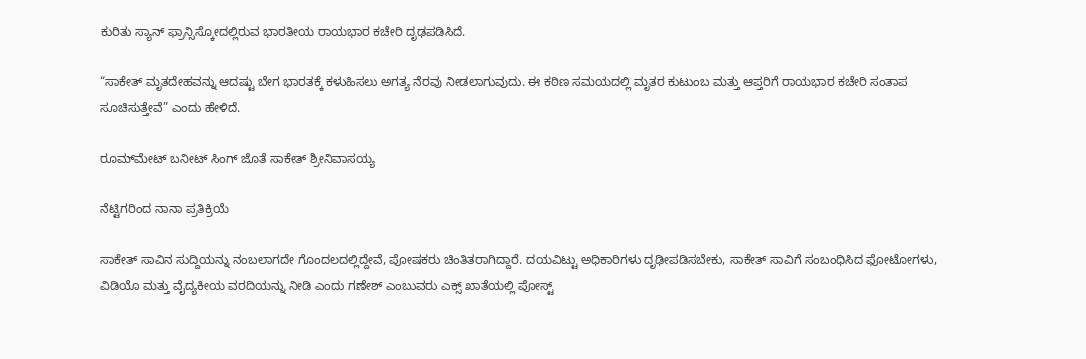ಕುರಿತು ಸ್ಯಾನ್ ಫ್ರಾನ್ಸಿಸ್ಕೋದಲ್ಲಿರುವ ಭಾರತೀಯ ರಾಯಭಾರ ಕಚೇರಿ ದೃಢಪಡಿಸಿದೆ.

“ಸಾಕೇತ್ ಮೃತದೇಹವನ್ನು ಆದಷ್ಟು ಬೇಗ ಭಾರತಕ್ಕೆ ಕಳುಹಿಸಲು ಅಗತ್ಯ ನೆರವು ನೀಡಲಾಗುವುದು. ಈ ಕಠಿಣ ಸಮಯದಲ್ಲಿ ಮೃತರ ಕುಟುಂಬ ಮತ್ತು ಆಪ್ತರಿಗೆ ರಾಯಭಾರ ಕಚೇರಿ ಸಂತಾಪ ಸೂಚಿಸುತ್ತೇವೆ” ಎಂದು ಹೇಳಿದೆ.

ರೂಮ್‌ಮೇಟ್‌ ಬನೀಟ್‌ ಸಿಂಗ್‌ ಜೊತೆ ಸಾಕೇತ್‌ ಶ್ರೀನಿವಾಸಯ್ಯ

ನೆಟ್ಟಿಗರಿಂದ ನಾನಾ ಪ್ರತಿಕ್ರಿಯೆ

ಸಾಕೇತ್‌ ಸಾವಿನ ಸುದ್ದಿಯನ್ನು ನಂಬಲಾಗದೇ ಗೊಂದಲದಲ್ಲಿದ್ದೇವೆ, ಪೋಷಕರು ಚಿಂತಿತರಾಗಿದ್ದಾರೆ. ದಯವಿಟ್ಟು ಅಧಿಕಾರಿಗಳು ದೃಢೀಪಡಿಸಬೇಕು, ಸಾಕೇತ್‌ ಸಾವಿಗೆ ಸಂಬಂಧಿಸಿದ ಫೋಟೋಗಳು, ವಿಡಿಯೊ ಮತ್ತು ವೈದ್ಯಕೀಯ ವರದಿಯನ್ನು ನೀಡಿ ಎಂದು ಗಣೇಶ್ ಎಂಬುವರು ಎಕ್ಸ್‌ ಖಾತೆಯಲ್ಲಿ ಪೋಸ್ಟ್‌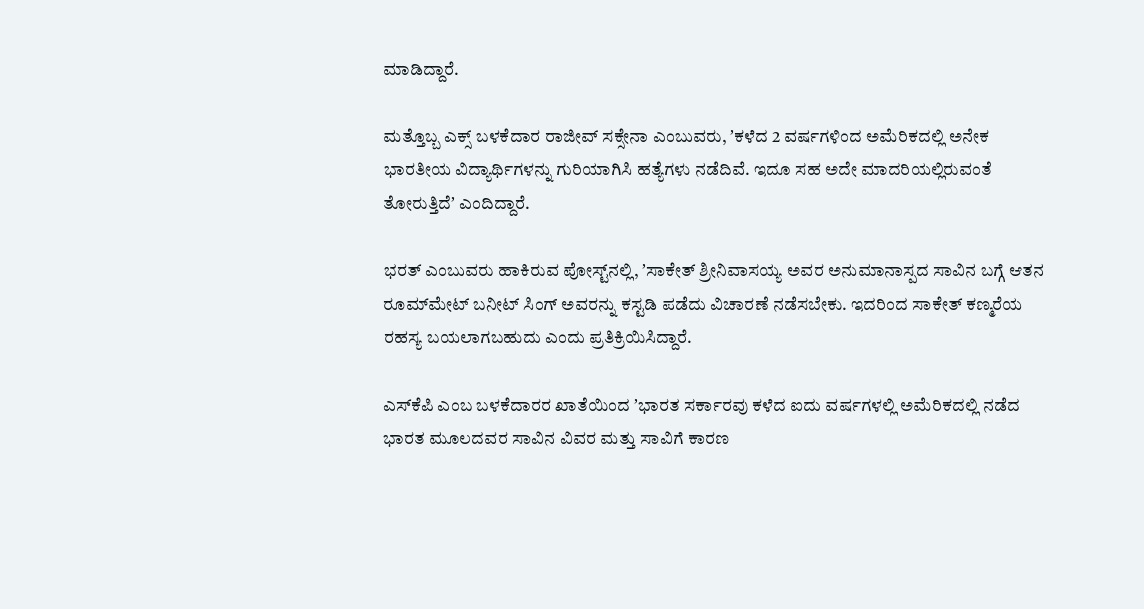ಮಾಡಿದ್ದಾರೆ.

ಮತ್ತೊಬ್ಬ ಎಕ್ಸ್‌ ಬಳಕೆದಾರ ರಾಜೀವ್‌ ಸಕ್ಸೇನಾ ಎಂಬುವರು, ʼಕಳೆದ 2 ವರ್ಷಗಳಿಂದ ಅಮೆರಿಕದಲ್ಲಿ ಅನೇಕ ಭಾರತೀಯ ವಿದ್ಯಾರ್ಥಿಗಳನ್ನು ಗುರಿಯಾಗಿಸಿ ಹತ್ಯೆಗಳು ನಡೆದಿವೆ. ಇದೂ ಸಹ ಅದೇ ಮಾದರಿಯಲ್ಲಿರುವಂತೆ ತೋರುತ್ತಿದೆʼ ಎಂದಿದ್ದಾರೆ.

ಭರತ್‌ ಎಂಬುವರು ಹಾಕಿರುವ ಪೋಸ್ಟ್‌ನಲ್ಲಿ, ʼಸಾಕೇತ್ ಶ್ರೀನಿವಾಸಯ್ಯ ಅವರ ಅನುಮಾನಾಸ್ಪದ ಸಾವಿನ ಬಗ್ಗೆ ಆತನ ರೂಮ್‌ಮೇಟ್‌ ಬನೀಟ್‌ ಸಿಂಗ್ ಅವರನ್ನು ಕಸ್ಟಡಿ ಪಡೆದು ವಿಚಾರಣೆ ನಡೆಸಬೇಕು. ಇದರಿಂದ ಸಾಕೇತ್ ಕಣ್ಮರೆಯ ರಹಸ್ಯ ಬಯಲಾಗಬಹುದು ಎಂದು ಪ್ರತಿಕ್ರಿಯಿಸಿದ್ದಾರೆ.

ಎಸ್‌ಕೆಪಿ ಎಂಬ ಬಳಕೆದಾರರ ಖಾತೆಯಿಂದ ʼಭಾರತ ಸರ್ಕಾರವು ಕಳೆದ ಐದು ವರ್ಷಗಳಲ್ಲಿ ಅಮೆರಿಕದಲ್ಲಿ ನಡೆದ ಭಾರತ ಮೂಲದವರ ಸಾವಿನ ವಿವರ ಮತ್ತು ಸಾವಿಗೆ ಕಾರಣ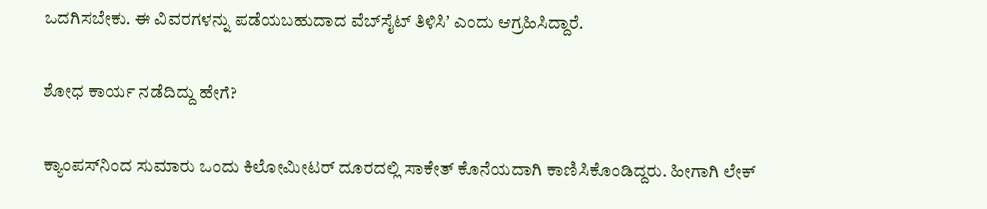ಒದಗಿಸಬೇಕು. ಈ ವಿವರಗಳನ್ನು ಪಡೆಯಬಹುದಾದ ವೆಬ್‌ಸೈಟ್ ತಿಳಿಸಿʼ ಎಂದು ಆಗ್ರಹಿಸಿದ್ದಾರೆ.

ಶೋಧ ಕಾರ್ಯ ನಡೆದಿದ್ದು ಹೇಗೆ?

ಕ್ಯಾಂಪಸ್‌ನಿಂದ ಸುಮಾರು ಒಂದು ಕಿಲೋಮೀಟರ್ ದೂರದಲ್ಲಿ ಸಾಕೇತ್ ಕೊನೆಯದಾಗಿ ಕಾಣಿಸಿಕೊಂಡಿದ್ದರು. ಹೀಗಾಗಿ ಲೇಕ್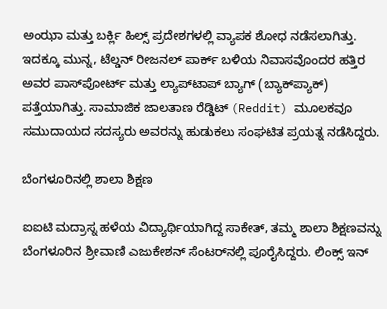ಅಂಝಾ ಮತ್ತು ಬರ್ಕ್ಲಿ ಹಿಲ್ಸ್ ಪ್ರದೇಶಗಳಲ್ಲಿ ವ್ಯಾಪಕ ಶೋಧ ನಡೆಸಲಾಗಿತ್ತು. ಇದಕ್ಕೂ ಮುನ್ನ, ಟೆಲ್ಡನ್ ರೀಜನಲ್ ಪಾರ್ಕ್ ಬಳಿಯ ನಿವಾಸವೊಂದರ ಹತ್ತಿರ ಅವರ ಪಾಸ್‌ಪೋರ್ಟ್ ಮತ್ತು ಲ್ಯಾಪ್‌ಟಾಪ್ ಬ್ಯಾಗ್ (ಬ್ಯಾಕ್‌ಪ್ಯಾಕ್) ಪತ್ತೆಯಾಗಿತ್ತು. ಸಾಮಾಜಿಕ ಜಾಲತಾಣ ರೆಡ್ಡಿಟ್ (Reddit) ಮೂಲಕವೂ ಸಮುದಾಯದ ಸದಸ್ಯರು ಅವರನ್ನು ಹುಡುಕಲು ಸಂಘಟಿತ ಪ್ರಯತ್ನ ನಡೆಸಿದ್ದರು.

ಬೆಂಗಳೂರಿನಲ್ಲಿ ಶಾಲಾ ಶಿಕ್ಷಣ

ಐಐಟಿ ಮದ್ರಾಸ್ನ ಹಳೆಯ ವಿದ್ಯಾರ್ಥಿಯಾಗಿದ್ದ ಸಾಕೇತ್, ತಮ್ಮ ಶಾಲಾ ಶಿಕ್ಷಣವನ್ನು ಬೆಂಗಳೂರಿನ ಶ್ರೀವಾಣಿ ಎಜುಕೇಶನ್ ಸೆಂಟರ್‌ನಲ್ಲಿ ಪೂರೈಸಿದ್ದರು. ಲಿಂಕ್ಸ್ ಇನ್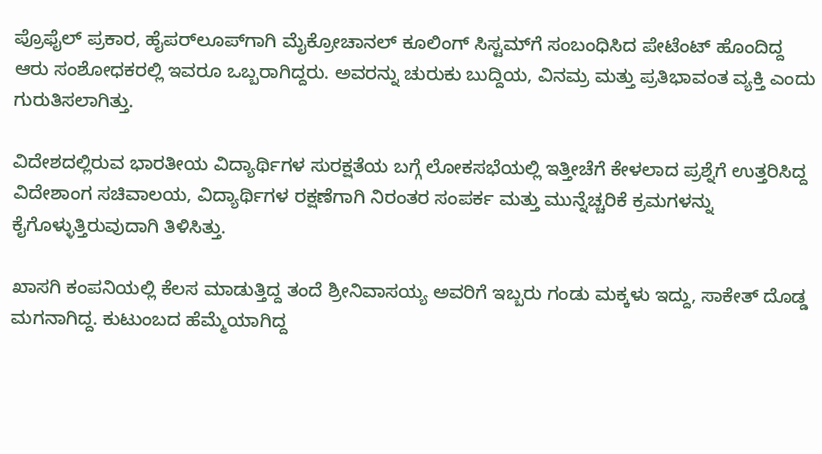ಪ್ರೊಫೈಲ್ ಪ್ರಕಾರ, ಹೈಪರ್‌ಲೂಪ್‌ಗಾಗಿ ಮೈಕ್ರೋಚಾನಲ್ ಕೂಲಿಂಗ್ ಸಿಸ್ಟಮ್‌ಗೆ ಸಂಬಂಧಿಸಿದ ಪೇಟೆಂಟ್ ಹೊಂದಿದ್ದ ಆರು ಸಂಶೋಧಕರಲ್ಲಿ ಇವರೂ ಒಬ್ಬರಾಗಿದ್ದರು. ಅವರನ್ನು ಚುರುಕು ಬುದ್ದಿಯ, ವಿನಮ್ರ ಮತ್ತು ಪ್ರತಿಭಾವಂತ ವ್ಯಕ್ತಿ ಎಂದು ಗುರುತಿಸಲಾಗಿತ್ತು.

ವಿದೇಶದಲ್ಲಿರುವ ಭಾರತೀಯ ವಿದ್ಯಾರ್ಥಿಗಳ ಸುರಕ್ಷತೆಯ ಬಗ್ಗೆ ಲೋಕಸಭೆಯಲ್ಲಿ ಇತ್ತೀಚೆಗೆ ಕೇಳಲಾದ ಪ್ರಶ್ನೆಗೆ ಉತ್ತರಿಸಿದ್ದ ವಿದೇಶಾಂಗ ಸಚಿವಾಲಯ, ವಿದ್ಯಾರ್ಥಿಗಳ ರಕ್ಷಣೆಗಾಗಿ ನಿರಂತರ ಸಂಪರ್ಕ ಮತ್ತು ಮುನ್ನೆಚ್ಚರಿಕೆ ಕ್ರಮಗಳನ್ನು ಕೈಗೊಳ್ಳುತ್ತಿರುವುದಾಗಿ ತಿಳಿಸಿತ್ತು.

ಖಾಸಗಿ ಕಂಪನಿಯಲ್ಲಿ ಕೆಲಸ ಮಾಡುತ್ತಿದ್ದ ತಂದೆ ಶ್ರೀನಿವಾಸಯ್ಯ ಅವರಿಗೆ ಇಬ್ಬರು ಗಂಡು ಮಕ್ಕಳು ಇದ್ದು, ಸಾಕೇತ್ ದೊಡ್ಡ ಮಗನಾಗಿದ್ದ. ಕುಟುಂಬದ ಹೆಮ್ಮೆಯಾಗಿದ್ದ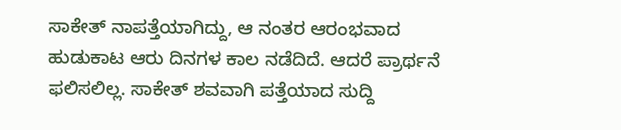ಸಾಕೇತ್ ನಾಪತ್ತೆಯಾಗಿದ್ದು, ಆ ನಂತರ ಆರಂಭವಾದ ಹುಡುಕಾಟ ಆರು ದಿನಗಳ ಕಾಲ ನಡೆದಿದೆ. ಆದರೆ ಪ್ರಾರ್ಥನೆ ಫಲಿಸಲಿಲ್ಲ. ಸಾಕೇತ್ ಶವವಾಗಿ ಪತ್ತೆಯಾದ ಸುದ್ದಿ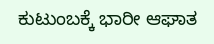ಕುಟುಂಬಕ್ಕೆ ಭಾರೀ ಆಘಾತ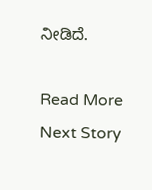ನೀಡಿದೆ.

Read More
Next Story